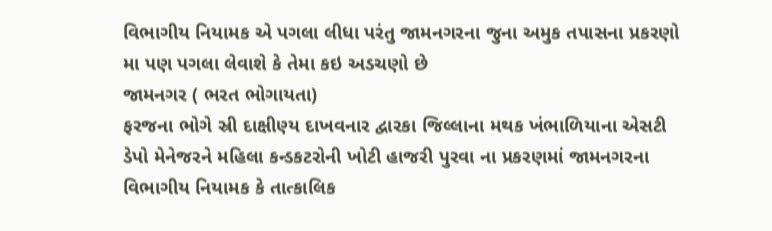વિભાગીય નિયામક એ પગલા લીધા પરંતુ જામનગરના જુના અમુક તપાસના પ્રકરણો મા પણ પગલા લેવાશે કે તેમા કઇ અડચણો છે
જામનગર ( ભરત ભોગાયતા)
ફરજના ભોગે સ્રી દાક્ષીણ્ય દાખવનાર દ્વારકા જિલ્લાના મથક ખંભાળિયાના એસટી ડેપો મેનેજરને મહિલા કન્ડકટરોની ખોટી હાજરી પુરવા ના પ્રકરણમાં જામનગરના વિભાગીય નિયામક કે તાત્કાલિક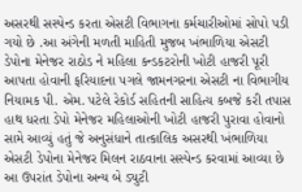અસરથી સસ્પેન્ડ કરતા એસટી વિભાગના કર્મચારીઓમાં સોપો પડી ગયો છે .આ અંગેની મળતી માહિતી મુજબ ખંભાળિયા એસટી ડેપોના મેનેજર રાઠોડ ને મહિલા કન્ડકટરોની ખોટી હાજરી પૂરી આપતા હોવાની ફરિયાદના પગલે જામનગરના એસટી ના વિભાગીય નિયામક પી. એમ. પટેલે રેકોર્ડ સહિતની સાહિત્ય કબજે કરી તપાસ હાથ ધરતા ડેપો મેનેજર મહિલાઓની ખોટી હાજરી પુરાવા હોવાનો સામે આવ્યું હતું જે અનુસંધાને તાત્કાલિક અસરથી ખંભાળિયા એસટી ડેપોના મેનેજર મિલન રાઠવાના સસ્પેન્ડ કરવામાં આવ્યા છે આ ઉપરાંત ડેપોના અન્ય બે ડ્યુટી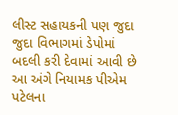લીસ્ટ સહાયકની પણ જુદા જુદા વિભાગમાં ડેપોમાં બદલી કરી દેવામાં આવી છે આ અંગે નિયામક પીએમ પટેલના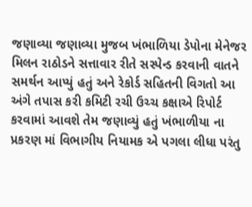જણાવ્યા જણાવ્યા મુજબ ખંભાળિયા ડેપોના મેનેજર મિલન રાઠોડને સત્તાવાર રીતે સસ્પેન્ડ કરવાની વાતને સમર્થન આપ્યું હતું અને રેકોર્ડ સહિતની વિગતો આ અંગે તપાસ કરી કમિટી રચી ઉચ્ચ કક્ષાએ રિપોર્ટ કરવામાં આવશે તેમ જણાવ્યું હતું ખંભાળીયા ના પ્રકરણ માં વિભાગીય નિયામક એ પગલા લીધા પરંતુ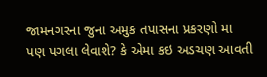જામનગરના જુના અમુક તપાસના પ્રકરણો મા પણ પગલા લેવાશે? કે એમા કઇ અડચણ આવતી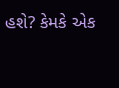હશે? કેમકે એક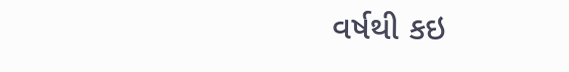વર્ષથી કઇ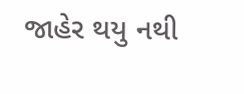જાહેર થયુ નથી